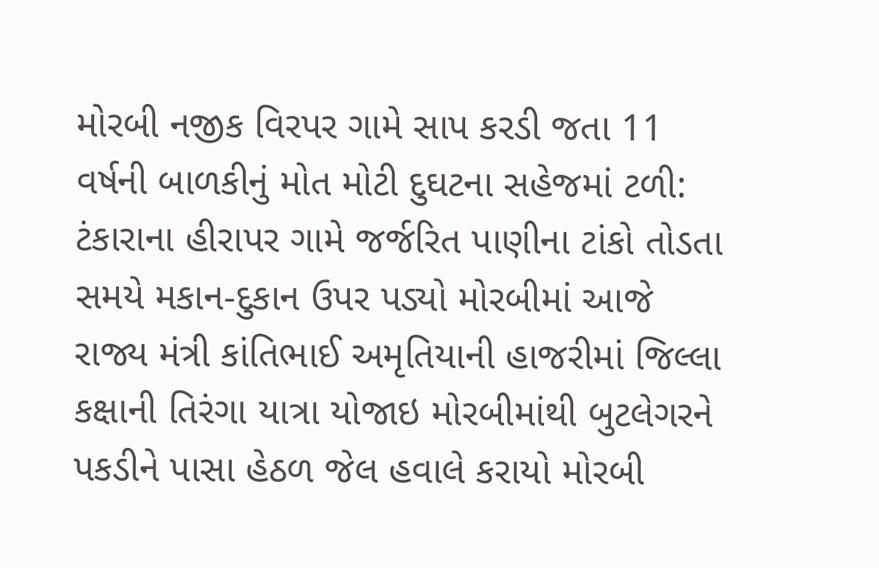મોરબી નજીક વિરપર ગામે સાપ કરડી જતા 11 વર્ષની બાળકીનું મોત મોટી દુઘટના સહેજમાં ટળી: ટંકારાના હીરાપર ગામે જર્જરિત પાણીના ટાંકો તોડતા સમયે મકાન-દુકાન ઉપર પડ્યો મોરબીમાં આજે રાજ્ય મંત્રી કાંતિભાઈ અમૃતિયાની હાજરીમાં જિલ્લા કક્ષાની તિરંગા યાત્રા યોજાઇ મોરબીમાંથી બુટલેગરને પકડીને પાસા હેઠળ જેલ હવાલે કરાયો મોરબી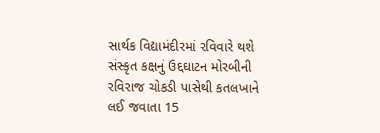સાર્થક વિદ્યામંદીરમાં રવિવારે થશે સંસ્કૃત કક્ષનું ઉદ્દઘાટન મોરબીની રવિરાજ ચોકડી પાસેથી કતલખાને લઈ જવાતા 15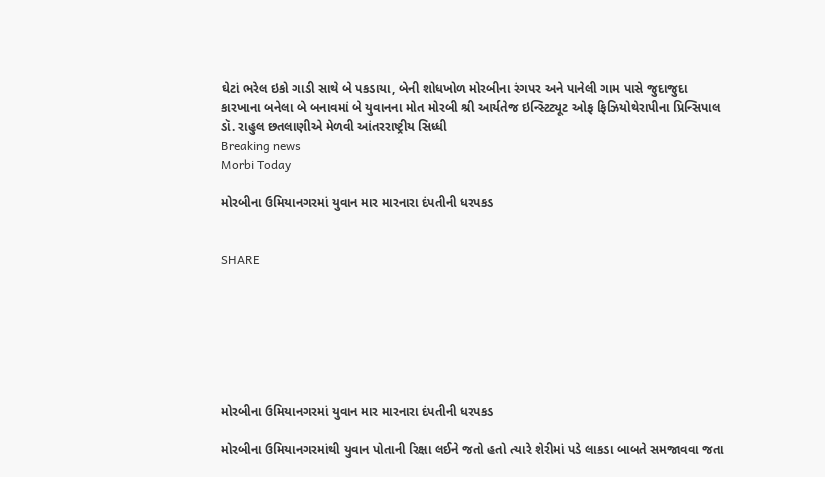ઘેટાં ભરેલ ઇકો ગાડી સાથે બે પકડાયા, બેની શોધખોળ મોરબીના રંગપર અને પાનેલી ગામ પાસે જુદાજુદા કારખાના બનેલા બે બનાવમાં બે યુવાનના મોત મોરબી શ્રી આર્યતેજ ઇન્સ્ટિટ્યૂટ ઓફ ફિઝિયોથેરાપીના પ્રિન્સિપાલ ડૉ. રાહુલ છતલાણીએ મેળવી આંતરરાષ્ટ્રીય સિધ્ધી
Breaking news
Morbi Today

મોરબીના ઉમિયાનગરમાં યુવાન માર મારનારા દંપતીની ધરપકડ


SHARE







મોરબીના ઉમિયાનગરમાં યુવાન માર મારનારા દંપતીની ધરપકડ

મોરબીના ઉમિયાનગરમાંથી યુવાન પોતાની રિક્ષા લઈને જતો હતો ત્યારે શેરીમાં પડે લાકડા બાબતે સમજાવવા જતા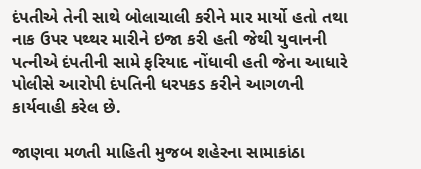દંપતીએ તેની સાથે બોલાચાલી કરીને માર માર્યો હતો તથા નાક ઉપર પથ્થર મારીને ઇજા કરી હતી જેથી યુવાનની પત્નીએ દંપતીની સામે ફરિયાદ નોંધાવી હતી જેના આધારે પોલીસે આરોપી દંપતિની ધરપકડ કરીને આગળની કાર્યવાહી કરેલ છે.

જાણવા મળતી માહિતી મુજબ શહેરના સામાકાંઠા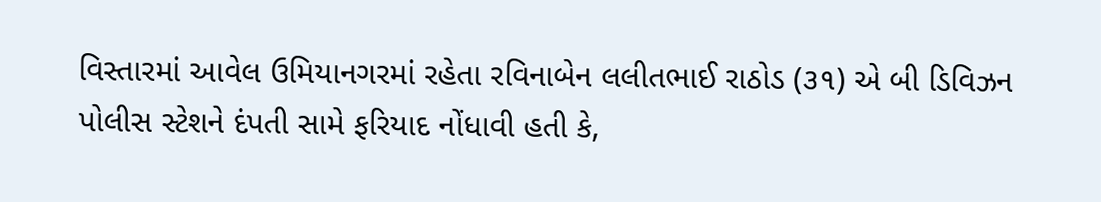વિસ્તારમાં આવેલ ઉમિયાનગરમાં રહેતા રવિનાબેન લલીતભાઈ રાઠોડ (૩૧) એ બી ડિવિઝન પોલીસ સ્ટેશને દંપતી સામે ફરિયાદ નોંધાવી હતી કે,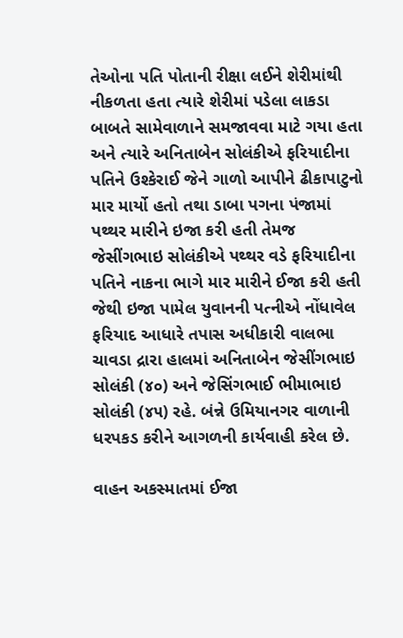તેઓના પતિ પોતાની રીક્ષા લઈને શેરીમાંથી નીકળતા હતા ત્યારે શેરીમાં પડેલા લાકડા બાબતે સામેવાળાને સમજાવવા માટે ગયા હતા અને ત્યારે અનિતાબેન સોલંકીએ ફરિયાદીના પતિને ઉશ્કેરાઈ જેને ગાળો આપીને ઢીકાપાટુનો માર માર્યો હતો તથા ડાબા પગના પંજામાં પથ્થર મારીને ઇજા કરી હતી તેમજ જેસીંગભાઇ સોલંકીએ પથ્થર વડે ફરિયાદીના પતિને નાકના ભાગે માર મારીને ઈજા કરી હતી જેથી ઇજા પામેલ યુવાનની પત્નીએ નોંધાવેલ ફરિયાદ આધારે તપાસ અધીકારી વાલભા ચાવડા દ્રારા હાલમાં અનિતાબેન જેસીંગભાઇ સોલંકી (૪૦) અને જેસિંગભાઈ ભીમાભાઇ સોલંકી (૪૫) રહે. બંન્ને ઉમિયાનગર વાળાની ધરપકડ કરીને આગળની કાર્યવાહી કરેલ છે.

વાહન અકસ્માતમાં ઈજા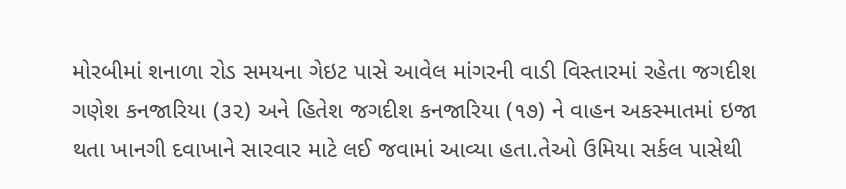મોરબીમાં શનાળા રોડ સમયના ગેઇટ પાસે આવેલ માંગરની વાડી વિસ્તારમાં રહેતા જગદીશ ગણેશ કનજારિયા (૩૨) અને હિતેશ જગદીશ કનજારિયા (૧૭) ને વાહન અકસ્માતમાં ઇજા થતા ખાનગી દવાખાને સારવાર માટે લઈ જવામાં આવ્યા હતા.તેઓ ઉમિયા સર્કલ પાસેથી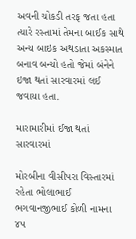અવની ચોકડી તરફ જતા હતા ત્યારે રસ્તામાં તેમના બાઈક સાથે અન્ય બાઇક અથડાતા અકસ્માત બનાવ બન્યો હતો જેમાં બંનેને ઇજા થતાં સારવારમાં લઈ જવાયા હતા.

મારામારીમાં ઈજા થતાં સારવારમાં

મોરબીના વીસીપરા વિસ્તારમાં રહેતા ભોલાભાઈ ભગવાનજીભાઈ કોળી નામના ૪૫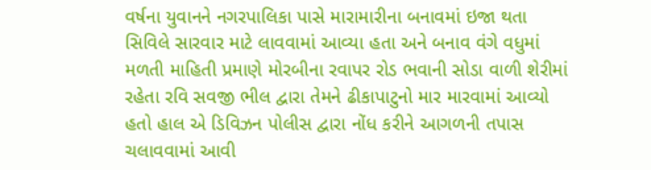વર્ષના યુવાનને નગરપાલિકા પાસે મારામારીના બનાવમાં ઇજા થતા સિવિલે સારવાર માટે લાવવામાં આવ્યા હતા અને બનાવ વંગે વધુમાં મળતી માહિતી પ્રમાણે મોરબીના રવાપર રોડ ભવાની સોડા વાળી શેરીમાં રહેતા રવિ સવજી ભીલ દ્વારા તેમને ઢીકાપાટુનો માર મારવામાં આવ્યો હતો હાલ એ ડિવિઝન પોલીસ દ્વારા નોંધ કરીને આગળની તપાસ ચલાવવામાં આવી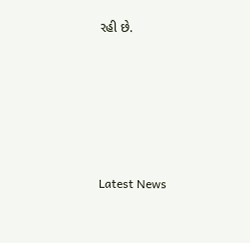રહી છે.






Latest News